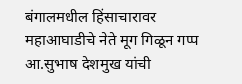बंगालमधील हिंसाचारावर महाआघाडीचे नेते मूग गिळून गप्प आ.सुभाष देशमुख यांची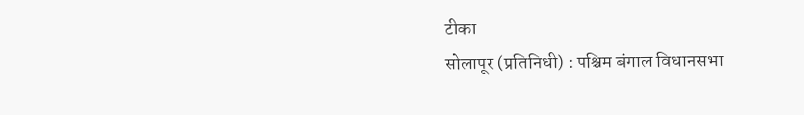टीका
सोलापूर (प्रतिनिधी) : पश्चिम बंगाल विधानसभा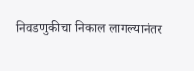निवडणुकीचा निकाल लागल्यानंतर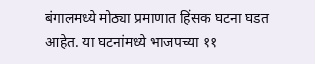बंगालमध्ये मोठ्या प्रमाणात हिंसक घटना घडत आहेत. या घटनांमध्ये भाजपच्या ११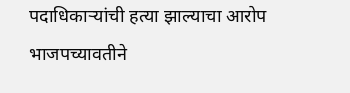पदाधिकाऱ्यांची हत्या झाल्याचा आरोप भाजपच्यावतीने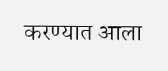करण्यात आला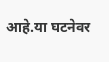आहे.या घटनेवर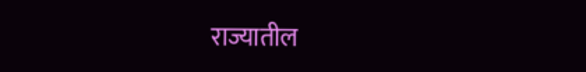राज्यातील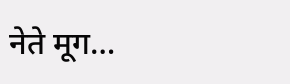नेते मूग…